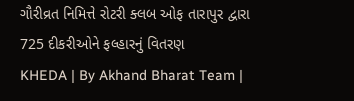ગૌરીવ્રત નિમિત્તે રોટરી ક્લબ ઓફ તારાપુર દ્વારા 725 દીકરીઓને ફલ્હારનું વિતરણ
KHEDA | By Akhand Bharat Team |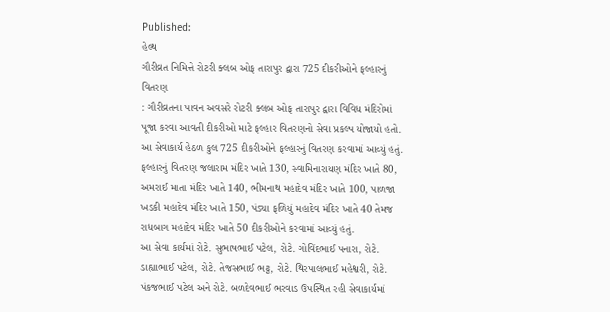Published:
હેલ્થ
ગૌરીવ્રત નિમિત્તે રોટરી ક્લબ ઓફ તારાપુર દ્વારા 725 દીકરીઓને ફલ્હારનું વિતરણ
: ગૌરીવ્રતના પાવન અવસરે રોટરી ક્લબ ઓફ તારાપુર દ્વારા વિવિધ મંદિરોમાં પૂજા કરવા આવતી દીકરીઓ માટે ફલ્હાર વિતરણનો સેવા પ્રકલ્પ યોજાયો હતો. આ સેવાકાર્ય હેઠળ કુલ 725 દીકરીઓને ફલ્હારનું વિતરણ કરવામાં આવ્યું હતું.
ફલ્હારનું વિતરણ જલારામ મંદિર ખાતે 130, સ્વામિનારાયણ મંદિર ખાતે 80, અમરાઈ માતા મંદિર ખાતે 140, ભીમનાથ મહાદેવ મંદિર ખાતે 100, પાળજા ખડકી મહાદેવ મંદિર ખાતે 150, પંડ્યા ફળિયું મહાદેવ મંદિર ખાતે 40 તેમજ રાધબાગ મહાદેવ મંદિર ખાતે 50 દીકરીઓને કરવામાં આવ્યું હતું.
આ સેવા કાર્યમાં રોટે. સુભાષભાઈ પટેલ, રોટે. ગોવિંદભાઈ પનારા, રોટે. ડાહ્યાભાઈ પટેલ, રોટે. તેજસભાઈ ભટ્ટ, રોટે. થિરપાલભાઈ મહેશ્વરી, રોટે. પંકજભાઈ પટેલ અને રોટે. બળદેવભાઈ ભરવાડ ઉપસ્થિત રહી સેવાકાર્યમાં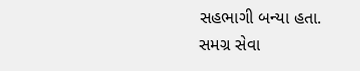સહભાગી બન્યા હતા.
સમગ્ર સેવા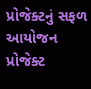પ્રોજેક્ટનું સફળ આયોજન પ્રોજેક્ટ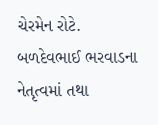ચેરમેન રોટે. બળદેવભાઈ ભરવાડના નેતૃત્વમાં તથા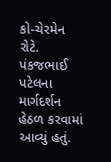કો-ચેરમેન રોટે. પંકજભાઈ પટેલના માર્ગદર્શન હેઠળ કરવામાં આવ્યું હતું.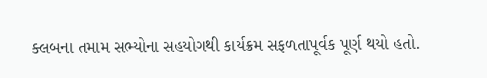ક્લબના તમામ સભ્યોના સહયોગથી કાર્યક્રમ સફળતાપૂર્વક પૂર્ણ થયો હતો.